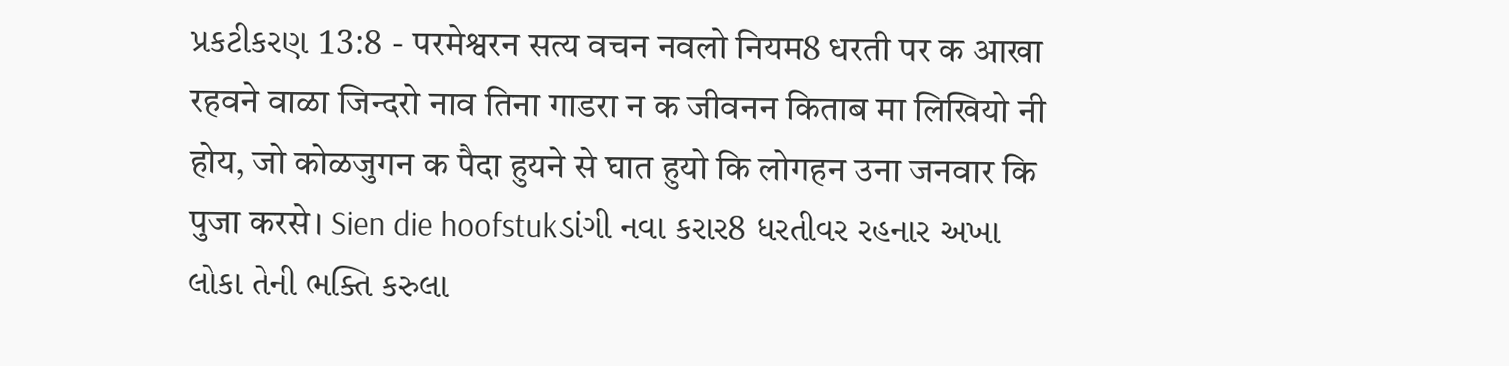પ્રકટીકરણ 13:8 - परमेश्वरन सत्य वचन नवलो नियम8 धरती पर क आखा रहवने वाळा जिन्दरो नाव तिना गाडरा न क जीवनन किताब मा लिखियो नी होय, जो कोळजुगन क पैदा हुयने से घात हुयो कि लोगहन उना जनवार कि पुजा करसे। Sien die hoofstukડાંગી નવા કરાર8 ધરતીવર રહનાર અખા લોકા તેની ભક્તિ કરુલા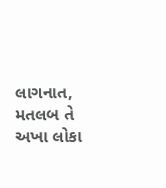લાગનાત, મતલબ તે અખા લોકા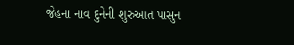જેહના નાવ દુનેની શુરુઆત પાસુન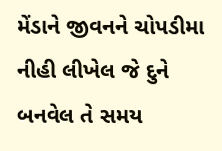મેંડાને જીવનને ચોપડીમા નીહી લીખેલ જે દુને બનવેલ તે સમય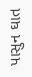પાસુન ઘાત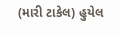(મારી ટાકેલ) હુયેલ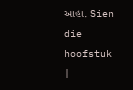આહા. Sien die hoofstuk |